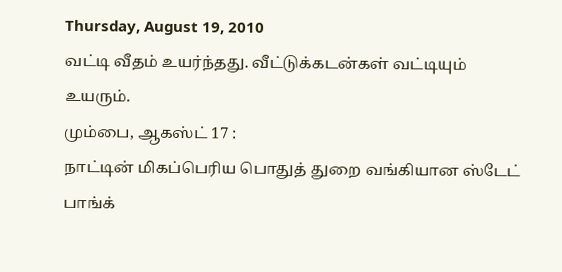Thursday, August 19, 2010
வட்டி வீதம் உயர்ந்தது. வீட்டுக்கடன்கள் வட்டியும் உயரும்.
மும்பை, ஆகஸ்ட் 17 :
நாட்டின் மிகப்பெரிய பொதுத் துறை வங்கியான ஸ்டேட் பாங்க்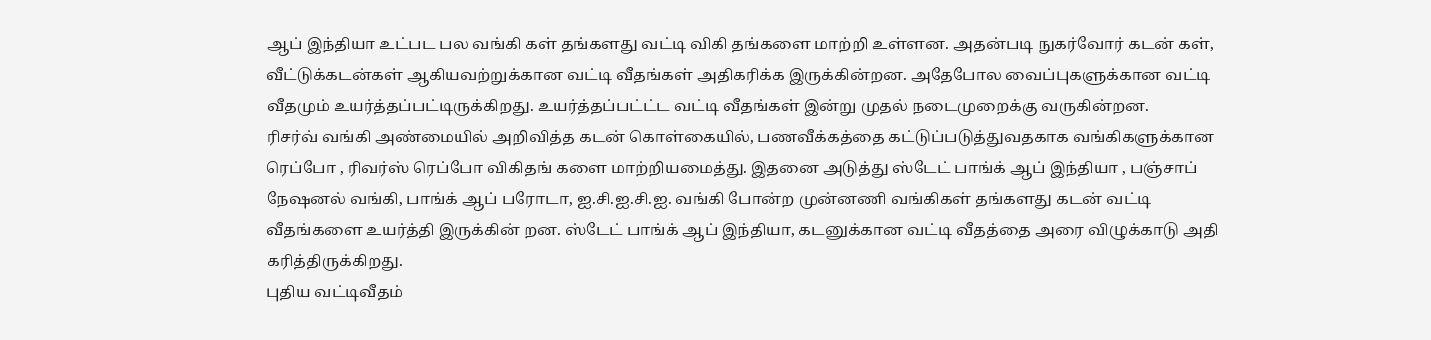ஆப் இந்தியா உட்பட பல வங்கி கள் தங்களது வட்டி விகி தங்களை மாற்றி உள்ளன. அதன்படி நுகர்வோர் கடன் கள், வீட்டுக்கடன்கள் ஆகியவற்றுக்கான வட்டி வீதங்கள் அதிகரிக்க இருக்கின்றன. அதேபோல வைப்புகளுக்கான வட்டி வீதமும் உயர்த்தப்பட்டிருக்கிறது. உயர்த்தப்பட்ட்ட வட்டி வீதங்கள் இன்று முதல் நடைமுறைக்கு வருகின்றன.
ரிசர்வ் வங்கி அண்மையில் அறிவித்த கடன் கொள்கையில், பணவீக்கத்தை கட்டுப்படுத்துவதகாக வங்கிகளுக்கான ரெப்போ , ரிவர்ஸ் ரெப்போ விகிதங் களை மாற்றியமைத்து. இதனை அடுத்து ஸ்டேட் பாங்க் ஆப் இந்தியா , பஞ்சாப் நேஷனல் வங்கி, பாங்க் ஆப் பரோடா, ஐ.சி.ஐ.சி.ஐ. வங்கி போன்ற முன்னணி வங்கிகள் தங்களது கடன் வட்டி வீதங்களை உயர்த்தி இருக்கின் றன. ஸ்டேட் பாங்க் ஆப் இந்தியா, கடனுக்கான வட்டி வீதத்தை அரை விழுக்காடு அதி கரித்திருக்கிறது.
புதிய வட்டிவீதம்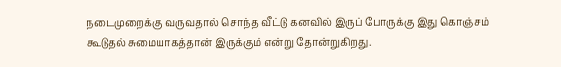நடைமுறைக்கு வருவதால் சொந்த வீட்டு கனவில் இருப் போருக்கு இது கொஞ்சம் கூடுதல் சுமையாகத்தான் இருக்கும் என்று தோன்றுகிறது.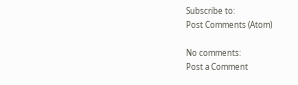Subscribe to:
Post Comments (Atom)

No comments:
Post a Comment